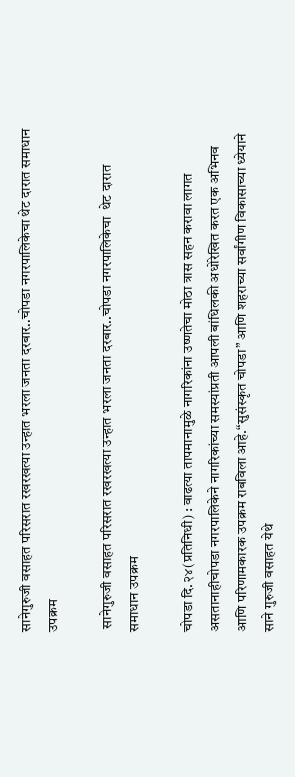सानेगुरुजी वसाहत परिसरात रखरखत्या उन्हात भरला जनता दरबार..चोपडा नगरपालिकेचा थेट दारात समाधान उपक्रम

 सानेगुरुजी वसाहत परिसरात रखरखत्या उन्हात भरला जनता दरबार..चोपडा नगरपालिकेचा  थेट दारात समाधान उपक्रम

चोपडा दि.२४(प्रतिनिधी) : वाढत्या तापमानामुळे नागरिकांना उष्णतेचा मोठा त्रास सहन करावा लागत असतानाहीचोपडा नगरपालिकेने नागरिकांच्या समस्यांप्रती आपली बांधिलकी अधोरेखित करत एक अभिनव आणि परिणामकारक उपक्रम राबविला आहे.“सुसंस्कृत चोपडा” आणि शहराच्या सर्वांगीण विकासाच्या ध्येयाने साने गुरुजी वसाहत येथे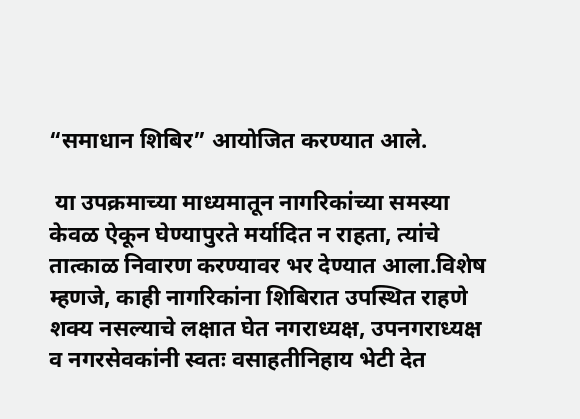“समाधान शिबिर” आयोजित करण्यात आले.

 या उपक्रमाच्या माध्यमातून नागरिकांच्या समस्या केवळ ऐकून घेण्यापुरते मर्यादित न राहता, त्यांचे तात्काळ निवारण करण्यावर भर देण्यात आला.विशेष म्हणजे, काही नागरिकांना शिबिरात उपस्थित राहणे शक्य नसल्याचे लक्षात घेत नगराध्यक्ष, उपनगराध्यक्ष व नगरसेवकांनी स्वतः वसाहतीनिहाय भेटी देत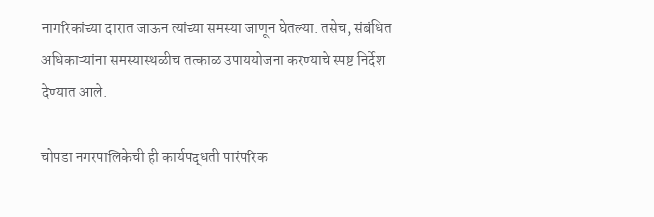नागरिकांच्या दारात जाऊन त्यांच्या समस्या जाणून घेतल्या. तसेच, संबंधित अधिकाऱ्यांना समस्यास्थळीच तत्काळ उपाययोजना करण्याचे स्पष्ट निर्देश देण्यात आले.

चोपडा नगरपालिकेची ही कार्यपद्धती पारंपरिक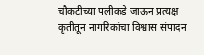चौकटीच्या पलीकडे जाऊन प्रत्यक्ष कृतीतून नागरिकांचा विश्वास संपादन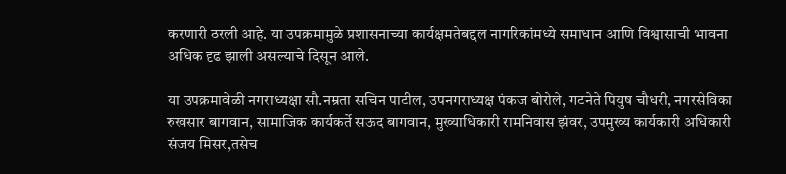करणारी ठरली आहे. या उपक्रमामुळे प्रशासनाच्या कार्यक्षमतेबद्दल नागरिकांमध्ये समाधान आणि विश्वासाची भावना अधिक दृढ झाली असल्याचे दिसून आले.

या उपक्रमावेळी नगराध्यक्षा सौ.नम्रता सचिन पाटील, उपनगराध्यक्ष पंकज बोरोले, गटनेते पियुष चौधरी, नगरसेविका रुखसार बागवान, सामाजिक कार्यकर्ते सऊद बागवान, मुख्याधिकारी रामनिवास झंवर, उपमुख्य कार्यकारी अधिकारी संजय मिसर,तसेच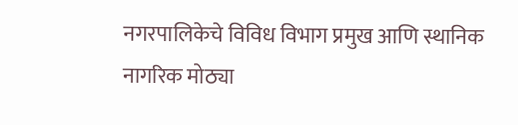नगरपालिकेचे विविध विभाग प्रमुख आणि स्थानिक नागरिक मोठ्या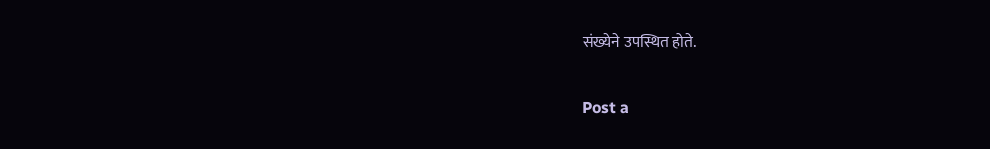संख्येने उपस्थित होते.

Post a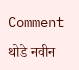Comment

थोडे नवीन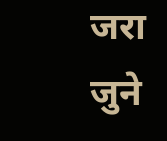जरा जुने